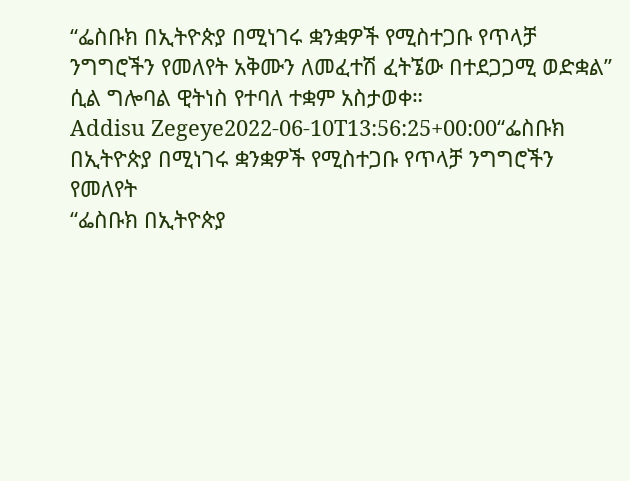“ፌስቡክ በኢትዮጵያ በሚነገሩ ቋንቋዎች የሚስተጋቡ የጥላቻ ንግግሮችን የመለየት አቅሙን ለመፈተሽ ፈትኜው በተደጋጋሚ ወድቋል” ሲል ግሎባል ዊትነስ የተባለ ተቋም አስታወቀ።
Addisu Zegeye2022-06-10T13:56:25+00:00“ፌስቡክ በኢትዮጵያ በሚነገሩ ቋንቋዎች የሚስተጋቡ የጥላቻ ንግግሮችን የመለየት
“ፌስቡክ በኢትዮጵያ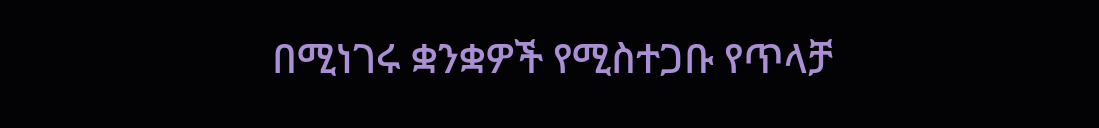በሚነገሩ ቋንቋዎች የሚስተጋቡ የጥላቻ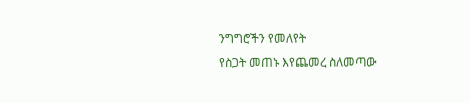ንግግሮችን የመለየት
የስጋት መጠኑ እየጨመረ ስለመጣው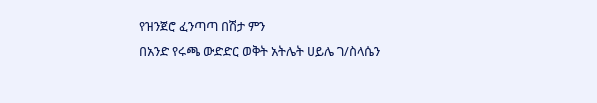የዝንጀሮ ፈንጣጣ በሽታ ምን
በአንድ የሩጫ ውድድር ወቅት አትሌት ሀይሌ ገ/ስላሴን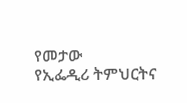የመታው
የኢፌዲሪ ትምህርትና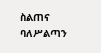ስልጠና ባለሥልጣን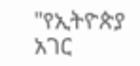"የኢትዮጵያ አገር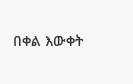በቀል እውቀት